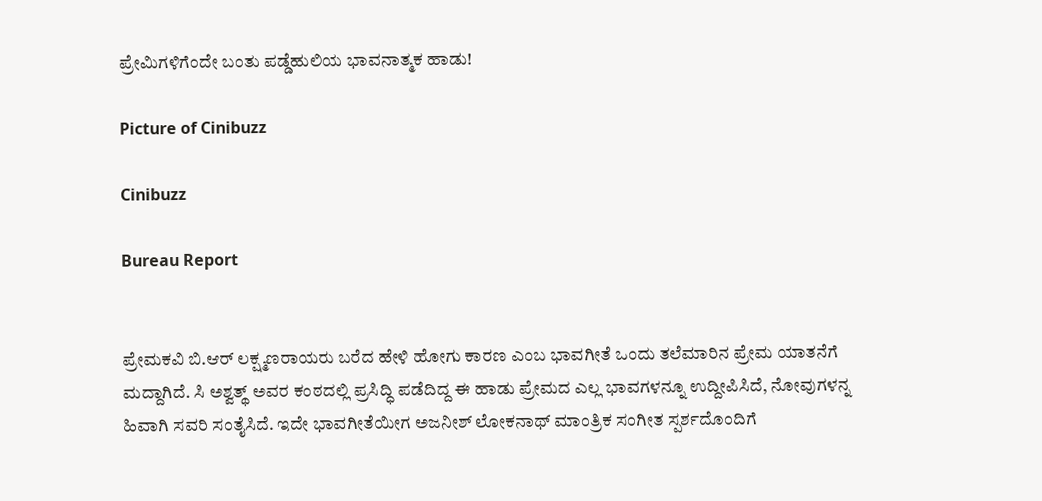ಪ್ರೇಮಿಗಳಿಗೆಂದೇ ಬಂತು ಪಡ್ಡೆಹುಲಿಯ ಭಾವನಾತ್ಮಕ ಹಾಡು!

Picture of Cinibuzz

Cinibuzz

Bureau Report


ಪ್ರೇಮಕವಿ ಬಿ.ಆರ್ ಲಕ್ಷ್ಮಣರಾಯರು ಬರೆದ ಹೇಳಿ ಹೋಗು ಕಾರಣ ಎಂಬ ಭಾವಗೀತೆ ಒಂದು ತಲೆಮಾರಿನ ಪ್ರೇಮ ಯಾತನೆಗೆ ಮದ್ದಾಗಿದೆ. ಸಿ ಅಶ್ವತ್ಥ್ ಅವರ ಕಂಠದಲ್ಲಿ ಪ್ರಸಿದ್ಧಿ ಪಡೆದಿದ್ದ ಈ ಹಾಡು ಪ್ರೇಮದ ಎಲ್ಲ ಭಾವಗಳನ್ನೂ ಉದ್ದೀಪಿಸಿದೆ, ನೋವುಗಳನ್ನ ಹಿವಾಗಿ ಸವರಿ ಸಂತೈಸಿದೆ. ಇದೇ ಭಾವಗೀತೆಯೀಗ ಅಜನೀಶ್ ಲೋಕನಾಥ್ ಮಾಂತ್ರಿಕ ಸಂಗೀತ ಸ್ಪರ್ಶದೊಂದಿಗೆ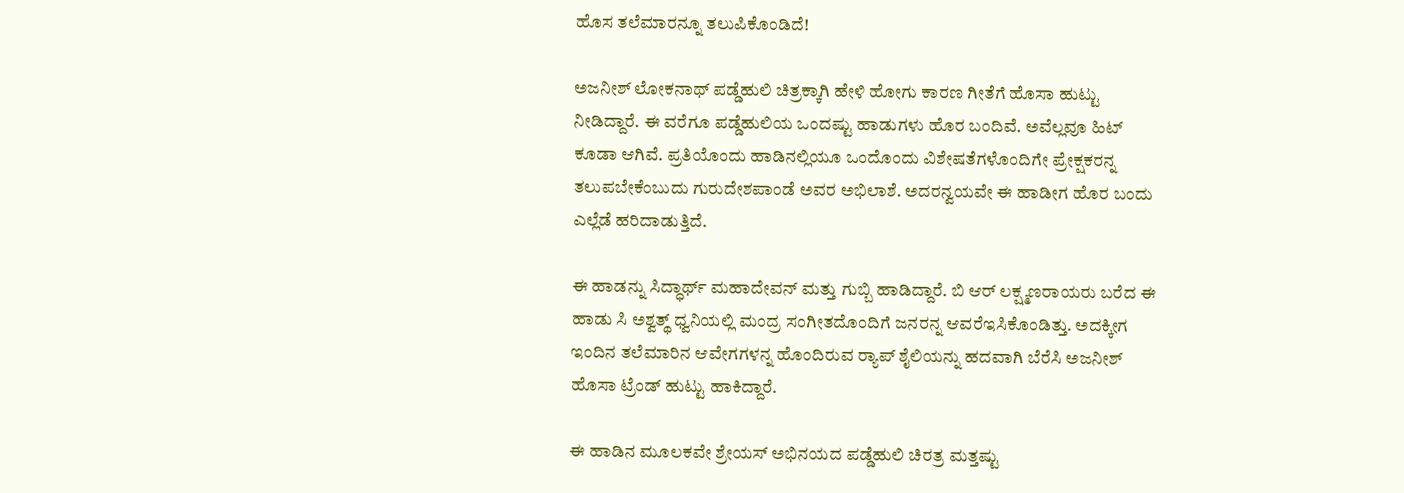ಹೊಸ ತಲೆಮಾರನ್ನೂ ತಲುಪಿಕೊಂಡಿದೆ!

ಅಜನೀಶ್ ಲೋಕನಾಥ್ ಪಡ್ಡೆಹುಲಿ ಚಿತ್ರಕ್ಕಾಗಿ ಹೇಳಿ ಹೋಗು ಕಾರಣ ಗೀತೆಗೆ ಹೊಸಾ ಹುಟ್ಟು ನೀಡಿದ್ದಾರೆ. ಈ ವರೆಗೂ ಪಡ್ಡೆಹುಲಿಯ ಒಂದಷ್ಟು ಹಾಡುಗಳು ಹೊರ ಬಂದಿವೆ. ಅವೆಲ್ಲವೂ ಹಿಟ್ ಕೂಡಾ ಆಗಿವೆ. ಪ್ರತಿಯೊಂದು ಹಾಡಿನಲ್ಲಿಯೂ ಒಂದೊಂದು ವಿಶೇಷತೆಗಳೊಂದಿಗೇ ಪ್ರೇಕ್ಷಕರನ್ನ ತಲುಪಬೇಕೆಂಬುದು ಗುರುದೇಶಪಾಂಡೆ ಅವರ ಅಭಿಲಾಶೆ. ಅದರನ್ವಯವೇ ಈ ಹಾಡೀಗ ಹೊರ ಬಂದು ಎಲ್ಲೆಡೆ ಹರಿದಾಡುತ್ತಿದೆ.

ಈ ಹಾಡನ್ನು ಸಿದ್ಧಾರ್ಥ್ ಮಹಾದೇವನ್ ಮತ್ತು ಗುಬ್ಬಿ ಹಾಡಿದ್ದಾರೆ. ಬಿ ಆರ್ ಲಕ್ಷ್ಮಣರಾಯರು ಬರೆದ ಈ ಹಾಡು ಸಿ ಅಶ್ವತ್ಥ್ ಧ್ವನಿಯಲ್ಲಿ ಮಂದ್ರ ಸಂಗೀತದೊಂದಿಗೆ ಜನರನ್ನ ಆವರೆಇಸಿಕೊಂಡಿತ್ತು. ಅದಕ್ಕೀಗ ಇಂದಿನ ತಲೆಮಾರಿನ ಆವೇಗಗಳನ್ನ ಹೊಂದಿರುವ ರ‍್ಯಾಪ್ ಶೈಲಿಯನ್ನು ಹದವಾಗಿ ಬೆರೆಸಿ ಅಜನೀಶ್ ಹೊಸಾ ಟ್ರೆಂಡ್ ಹುಟ್ಟು ಹಾಕಿದ್ದಾರೆ.

ಈ ಹಾಡಿನ ಮೂಲಕವೇ ಶ್ರೇಯಸ್ ಅಭಿನಯದ ಪಡ್ಡೆಹುಲಿ ಚಿರತ್ರ ಮತ್ತಷ್ಟು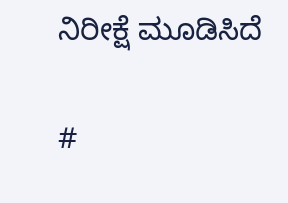ನಿರೀಕ್ಷೆ ಮೂಡಿಸಿದೆ

#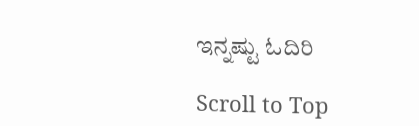ಇನ್ನಷ್ಟು ಓದಿರಿ

Scroll to Top